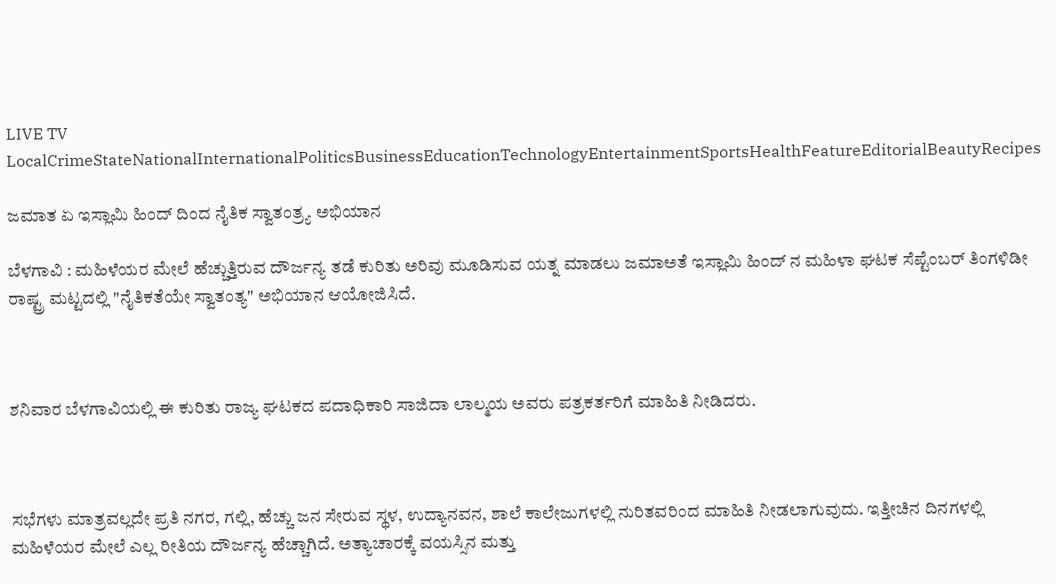LIVE TV LocalCrimeStateNationalInternationalPoliticsBusinessEducationTechnologyEntertainmentSportsHealthFeatureEditorialBeautyRecipes

ಜಮಾತ ಏ ಇಸ್ಲಾಮಿ ಹಿಂದ್ ದಿಂದ ನೈತಿಕ ಸ್ವಾತಂತ್ರ್ಯ ಅಭಿಯಾನ

ಬೆಳಗಾವಿ : ಮಹಿಳೆಯರ ಮೇಲೆ ಹೆಚ್ಚುತ್ತಿರುವ ದೌರ್ಜನ್ಯ ತಡೆ ಕುರಿತು ಅರಿವು ಮೂಡಿಸುವ ಯತ್ನ ಮಾಡಲು ಜಮಾಅತೆ ಇಸ್ಲಾಮಿ ಹಿಂದ್ ನ ಮಹಿಳಾ ಘಟಕ ಸೆಪ್ಟೆಂಬರ್ ತಿಂಗಳಿಡೀ ರಾಷ್ಟ್ರ ಮಟ್ಟದಲ್ಲಿ "ನೈತಿಕತೆಯೇ ಸ್ವಾತಂತ್ಯ" ಅಭಿಯಾನ ಆಯೋಜಿಸಿದೆ.



ಶನಿವಾರ ಬೆಳಗಾವಿಯಲ್ಲಿ ಈ ಕುರಿತು ರಾಜ್ಯ ಘಟಕದ ಪದಾಧಿಕಾರಿ ಸಾಜಿದಾ ಲಾಲ್ಮಯ ಅವರು ಪತ್ರಕರ್ತರಿಗೆ ಮಾಹಿತಿ ನೀಡಿದರು.



ಸಭೆಗಳು ಮಾತ್ರವಲ್ಲದೇ ಪ್ರತಿ ನಗರ, ಗಲ್ಲಿ, ಹೆಚ್ಚು ಜನ ಸೇರುವ ಸ್ಥಳ, ಉದ್ಯಾನವನ, ಶಾಲೆ ಕಾಲೇಜುಗಳಲ್ಲಿ ನುರಿತವರಿಂದ ಮಾಹಿತಿ ನೀಡಲಾಗುವುದು. ಇತ್ತೀಚಿನ ದಿನಗಳಲ್ಲಿ ಮಹಿಳೆಯರ ಮೇಲೆ ಎಲ್ಲ ರೀತಿಯ ದೌರ್ಜನ್ಯ ಹೆಚ್ಚಾಗಿದೆ. ಅತ್ಯಾಚಾರಕ್ಕೆ ವಯಸ್ಸಿನ ಮತ್ತು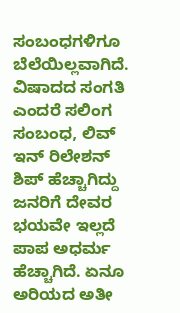ಸಂಬಂಧಗಳಿಗೂ ಬೆಲೆಯಿಲ್ಲವಾಗಿದೆ. ವಿಷಾದದ ಸಂಗತಿ ಎಂದರೆ ಸಲಿಂಗ ಸಂಬಂಧ, ಲಿವ್ ಇನ್ ರಿಲೇಶನ್ ಶಿಪ್ ಹೆಚ್ಚಾಗಿದ್ದು ಜನರಿಗೆ ದೇವರ ಭಯವೇ ಇಲ್ಲದೆ ಪಾಪ ಅಧರ್ಮ ಹೆಚ್ಚಾಗಿದೆ. ಏನೂ ಅರಿಯದ ಅತೀ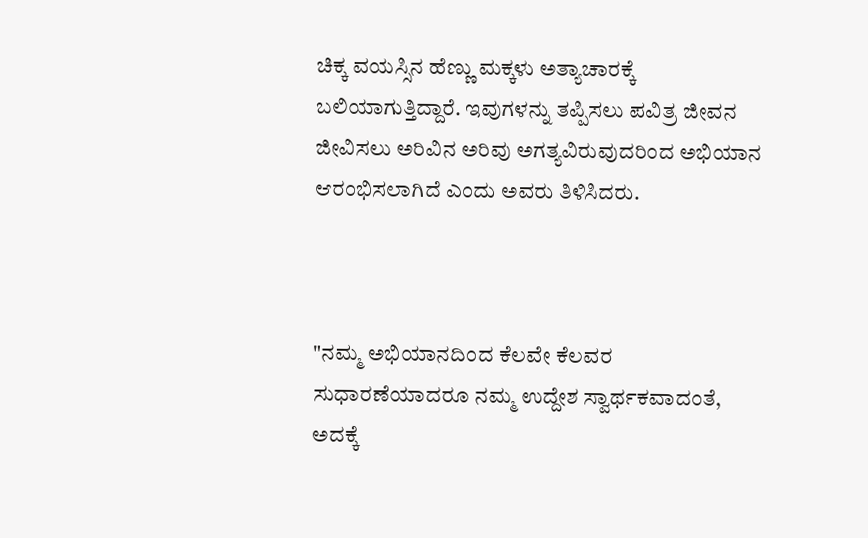ಚಿಕ್ಕ ವಯಸ್ಸಿನ ಹೆಣ್ಣು ಮಕ್ಕಳು ಅತ್ಯಾಚಾರಕ್ಕೆ ಬಲಿಯಾಗುತ್ತಿದ್ದಾರೆ. ಇವುಗಳನ್ನು ತಪ್ಪಿಸಲು ಪವಿತ್ರ ಜೀವನ ಜೀವಿಸಲು ಅರಿವಿನ ಅರಿವು ಅಗತ್ಯವಿರುವುದರಿಂದ ಅಭಿಯಾನ ಆರಂಭಿಸಲಾಗಿದೆ ಎಂದು ಅವರು ತಿಳಿಸಿದರು.



"ನಮ್ಮ ಅಭಿಯಾನದಿಂದ ಕೆಲವೇ ಕೆಲವರ ಸುಧಾರಣೆಯಾದರೂ ನಮ್ಮ ಉದ್ದೇಶ ಸ್ವಾರ್ಥಕವಾದಂತೆ, ಅದಕ್ಕೆ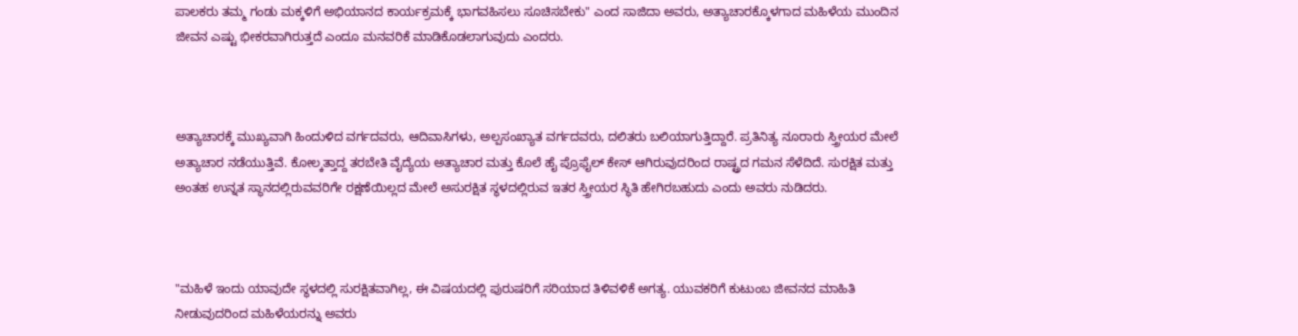ಪಾಲಕರು ತಮ್ಮ ಗಂಡು ಮಕ್ಕಳಿಗೆ ಅಭಿಯಾನದ ಕಾರ್ಯಕ್ರಮಕ್ಕೆ ಭಾಗವಹಿಸಲು ಸೂಚಿಸಬೇಕು" ಎಂದ ಸಾಜಿದಾ ಅವರು, ಅತ್ಯಾಚಾರಕ್ಕೊಳಗಾದ ಮಹಿಳೆಯ ಮುಂದಿನ ಜೀವನ ಎಷ್ಟು ಭೀಕರವಾಗಿರುತ್ತದೆ ಎಂದೂ ಮನವರಿಕೆ ಮಾಡಿಕೊಡಲಾಗುವುದು ಎಂದರು.



ಅತ್ಯಾಚಾರಕ್ಕೆ ಮುಖ್ಯವಾಗಿ ಹಿಂದುಳಿದ ವರ್ಗದವರು, ಆದಿವಾಸಿಗಳು, ಅಲ್ಪಸಂಖ್ಯಾತ ವರ್ಗದವರು, ದಲಿತರು ಬಲಿಯಾಗುತ್ತಿದ್ದಾರೆ. ಪ್ರತಿನಿತ್ಯ ನೂರಾರು ಸ್ತ್ರೀಯರ ಮೇಲೆ ಅತ್ಯಾಚಾರ ನಡೆಯುತ್ತಿವೆ. ಕೋಲ್ಕತ್ತಾದ್ದ ತರಬೇತಿ ವೈದ್ಯೆಯ ಅತ್ಯಾಚಾರ ಮತ್ತು ಕೊಲೆ ಹೈ ಪ್ರೊಫೈಲ್ ಕೇಸ್ ಆಗಿರುವುದರಿಂದ ರಾಷ್ಟ್ರದ ಗಮನ ಸೆಳೆದಿದೆ. ಸುರಕ್ಷಿತ ಮತ್ತು ಅಂತಹ ಉನ್ನತ ಸ್ಥಾನದಲ್ಲಿರುವವರಿಗೇ ರಕ್ಷಣೆಯಿಲ್ಲದ ಮೇಲೆ ಅಸುರಕ್ಷಿತ ಸ್ಥಳದಲ್ಲಿರುವ ಇತರ ಸ್ತ್ರೀಯರ ಸ್ಥಿತಿ ಹೇಗಿರಬಹುದು ಎಂದು ಅವರು ನುಡಿದರು.



"ಮಹಿಳೆ ಇಂದು ಯಾವುದೇ ಸ್ಥಳದಲ್ಲಿ ಸುರಕ್ಷಿತವಾಗಿಲ್ಲ, ಈ ವಿಷಯದಲ್ಲಿ ಪುರುಷರಿಗೆ ಸರಿಯಾದ ತಿಳಿವಳಿಕೆ ಅಗತ್ಯ. ಯುವಕರಿಗೆ ಕುಟುಂಬ ಜೀವನದ ಮಾಹಿತಿ ನೀಡುವುದರಿಂದ ಮಹಿಳೆಯರನ್ನು ಅವರು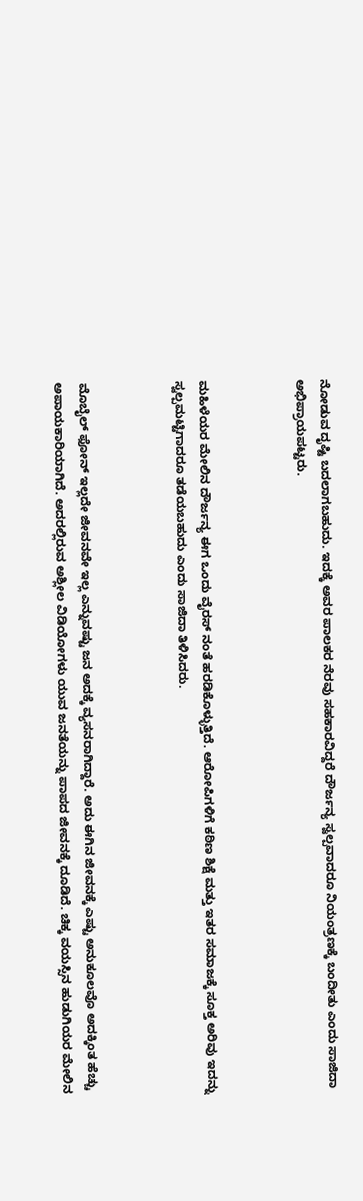ನೋಡುವ ದೃಷ್ಟಿ ಬದಲಾಗಬಹುದು. ಇದಕ್ಕೆ ಅವರ ಪಾಲಕರ ನೆರವು ಸಹಕಾರವಿದ್ದರೆ ದೌರ್ಜನ್ಯ ಸ್ವಲ್ಪವಾದರೂ ನಿಯಂತ್ರಣಕ್ಕೆ ಬಂದೀತು ಎಂದು ಸಾಜಿದಾ ಅಭಿಪ್ರಾಯಪಟ್ಟರು.



ಮಹಿಳೆಯರ ಮೇಲಿನ ದೌರ್ಜನ್ಯ ಈಗ ಒಂದು ವೈರಸ್ ನಂತೆ ಹರಡಿಕೊಳ್ಳುತ್ತಿದೆ. ಆರೋಪಿಗಳಿಗೆ ಕಠಿಣ ಶಿಕ್ಷೆ ಮತ್ತು ಇತರ ಸಮಾಜಕ್ಕೆ ಸೂಕ್ತ ಅರಿವು ಇದನ್ನು ಸ್ವಲ್ಪಮಟ್ಟಿಗಾದರೂ ತಡೆಯಬಹುದು ಎಂದು ಸಾಜಿದಾ ತಿಳಿಸಿದರು.



ಮೊಬೈಲ್ ಫೋನ್ ಇಲ್ಲದೇ ಜೀವನವೇ ಇಲ್ಲ ಎನ್ನುವಷ್ಟು ಜನ ಅದಕ್ಕೆ ವ್ಯಸನರಾಗಿದ್ದಾರೆ. ಅದು ಈಗಿನ ಜೀವನಕ್ಕೆ ಎಷ್ಟು ಅನುಕೂಲವೊ ಅದಕ್ಕಿಂತ ಹೆಚ್ಚು ಅಪಾಯಕಾರಿಯಾಗಿದೆ. ಅದರಲ್ಲಿರುವ ಅಶ್ಲೀಲ ವಿಡಿಯೋಗಳು ಯುವ ಜನತೆಯನ್ನು ಪಾಪದ ಜೀವನಕ್ಕೆ ದೂಡಿದೆ. ಚಿಕ್ಕ ವಯಸ್ಸಿನ ಹುಡುಗಿಯರ ಮೇಲಿನ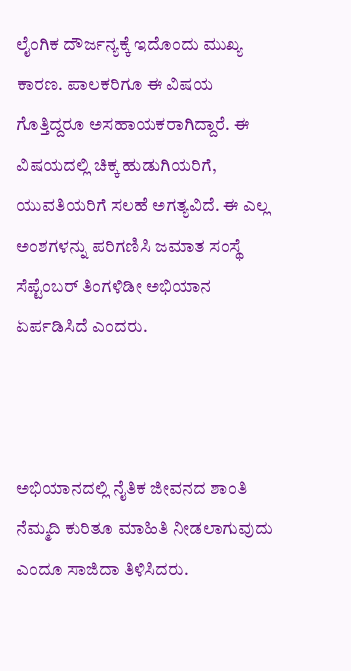ಲೈಂಗಿಕ ದೌರ್ಜನ್ಯಕ್ಕೆ ಇದೊಂದು ಮುಖ್ಯ ಕಾರಣ. ಪಾಲಕರಿಗೂ ಈ ವಿಷಯ ಗೊತ್ತಿದ್ದರೂ ಅಸಹಾಯಕರಾಗಿದ್ದಾರೆ. ಈ ವಿಷಯದಲ್ಲಿ ಚಿಕ್ಕ ಹುಡುಗಿಯರಿಗೆ, ಯುವತಿಯರಿಗೆ ಸಲಹೆ ಅಗತ್ಯವಿದೆ. ಈ ಎಲ್ಲ ಅಂಶಗಳನ್ನು ಪರಿಗಣಿಸಿ ಜಮಾತ ಸಂಸ್ಥೆ ಸೆಪ್ಟೆಂಬರ್ ತಿಂಗಳಿಡೀ ಅಭಿಯಾನ ಏರ್ಪಡಿಸಿದೆ ಎಂದರು.



ಅಭಿಯಾನದಲ್ಲಿ ನೈತಿಕ ಜೀವನದ ಶಾಂತಿ ನೆಮ್ಮದಿ ಕುರಿತೂ ಮಾಹಿತಿ ನೀಡಲಾಗುವುದು ಎಂದೂ ಸಾಜಿದಾ ತಿಳಿಸಿದರು.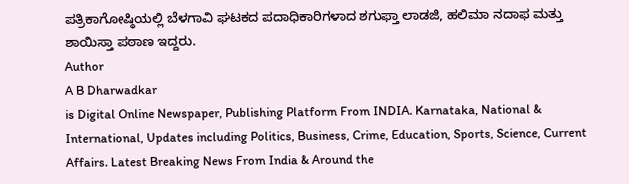ಪತ್ರಿಕಾಗೋಷ್ಠಿಯಲ್ಲಿ ಬೆಳಗಾವಿ ಘಟಕದ ಪದಾಧಿಕಾರಿಗಳಾದ ಶಗುಫ್ತಾ ಲಾಡಜಿ, ಹಲಿಮಾ ನದಾಫ ಮತ್ತು ಶಾಯಿಸ್ತಾ ಪಠಾಣ ಇದ್ದರು.
Author
A B Dharwadkar
is Digital Online Newspaper, Publishing Platform From INDIA. Karnataka, National & International, Updates including Politics, Business, Crime, Education, Sports, Science, Current Affairs. Latest Breaking News From India & Around the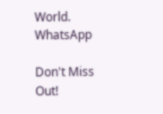World.
WhatsApp

Don't Miss Out!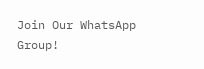Join Our WhatsApp Group!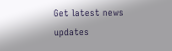Get latest news updates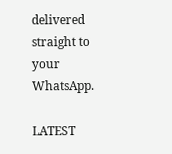delivered straight to your WhatsApp.

LATEST